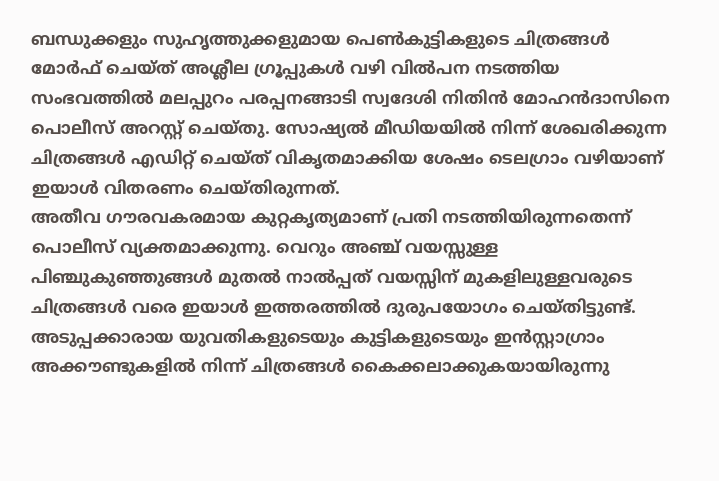ബന്ധുക്കളും സുഹൃത്തുക്കളുമായ പെൺകുട്ടികളുടെ ചിത്രങ്ങൾ മോർഫ് ചെയ്ത് അശ്ലീല ഗ്രൂപ്പുകൾ വഴി വിൽപന നടത്തിയ സംഭവത്തിൽ മലപ്പുറം പരപ്പനങ്ങാടി സ്വദേശി നിതിൻ മോഹൻദാസിനെ പൊലീസ് അറസ്റ്റ് ചെയ്തു. സോഷ്യൽ മീഡിയയിൽ നിന്ന് ശേഖരിക്കുന്ന ചിത്രങ്ങൾ എഡിറ്റ് ചെയ്ത് വികൃതമാക്കിയ ശേഷം ടെലഗ്രാം വഴിയാണ് ഇയാൾ വിതരണം ചെയ്തിരുന്നത്.
അതീവ ഗൗരവകരമായ കുറ്റകൃത്യമാണ് പ്രതി നടത്തിയിരുന്നതെന്ന് പൊലീസ് വ്യക്തമാക്കുന്നു. വെറും അഞ്ച് വയസ്സുള്ള പിഞ്ചുകുഞ്ഞുങ്ങൾ മുതൽ നാൽപ്പത് വയസ്സിന് മുകളിലുള്ളവരുടെ ചിത്രങ്ങൾ വരെ ഇയാൾ ഇത്തരത്തിൽ ദുരുപയോഗം ചെയ്തിട്ടുണ്ട്. അടുപ്പക്കാരായ യുവതികളുടെയും കുട്ടികളുടെയും ഇൻസ്റ്റാഗ്രാം അക്കൗണ്ടുകളിൽ നിന്ന് ചിത്രങ്ങൾ കൈക്കലാക്കുകയായിരുന്നു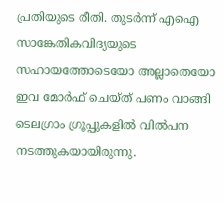പ്രതിയുടെ രീതി. തുടർന്ന് എഐ സാങ്കേതികവിദ്യയുടെ സഹായത്തോടെയോ അല്ലാതെയോ ഇവ മോർഫ് ചെയ്ത് പണം വാങ്ങി ടെലഗ്രാം ഗ്രൂപ്പുകളിൽ വിൽപന നടത്തുകയായിരുന്നു.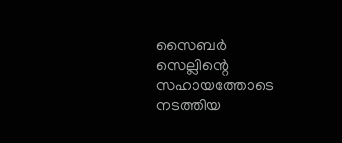സൈബർ സെല്ലിന്റെ സഹായത്തോടെ നടത്തിയ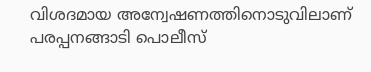വിശദമായ അന്വേഷണത്തിനൊടുവിലാണ് പരപ്പനങ്ങാടി പൊലീസ്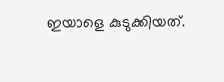ഇയാളെ കുടുക്കിയത്.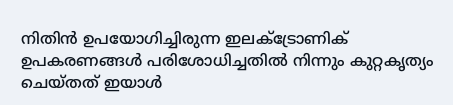നിതിൻ ഉപയോഗിച്ചിരുന്ന ഇലക്ട്രോണിക് ഉപകരണങ്ങൾ പരിശോധിച്ചതിൽ നിന്നും കുറ്റകൃത്യം ചെയ്തത് ഇയാൾ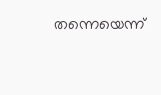തന്നെയെന്ന്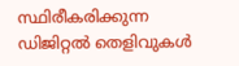സ്ഥിരീകരിക്കുന്ന ഡിജിറ്റൽ തെളിവുകൾ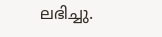ലഭിച്ചു.